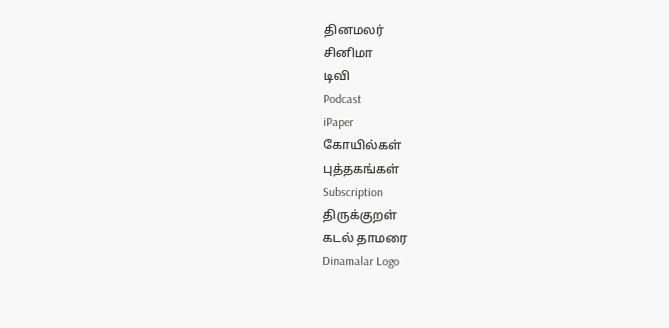தினமலர்
சினிமா
டிவி
Podcast
iPaper
கோயில்கள்
புத்தகங்கள்
Subscription
திருக்குறள்
கடல் தாமரை
Dinamalar Logo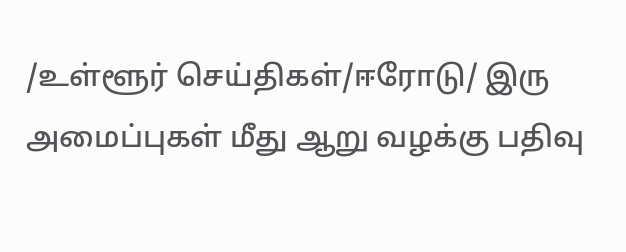/உள்ளூர் செய்திகள்/ஈரோடு/ இரு அமைப்புகள் மீது ஆறு வழக்கு பதிவு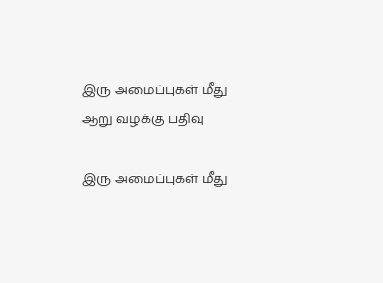இரு அமைப்புகள் மீது ஆறு வழக்கு பதிவு

இரு அமைப்புகள் மீது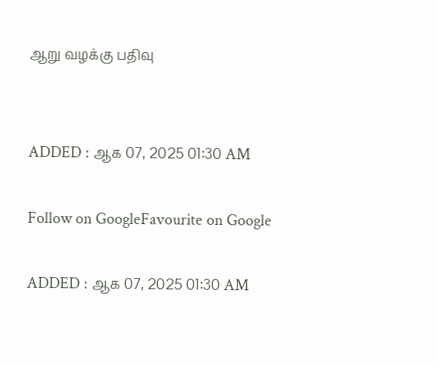ஆறு வழக்கு பதிவு


ADDED : ஆக 07, 2025 01:30 AM

Follow on GoogleFavourite on Google

ADDED : ஆக 07, 2025 01:30 AM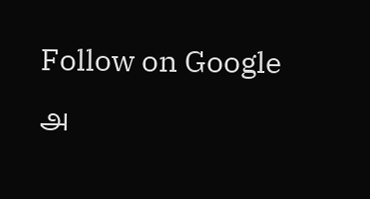Follow on Google
அ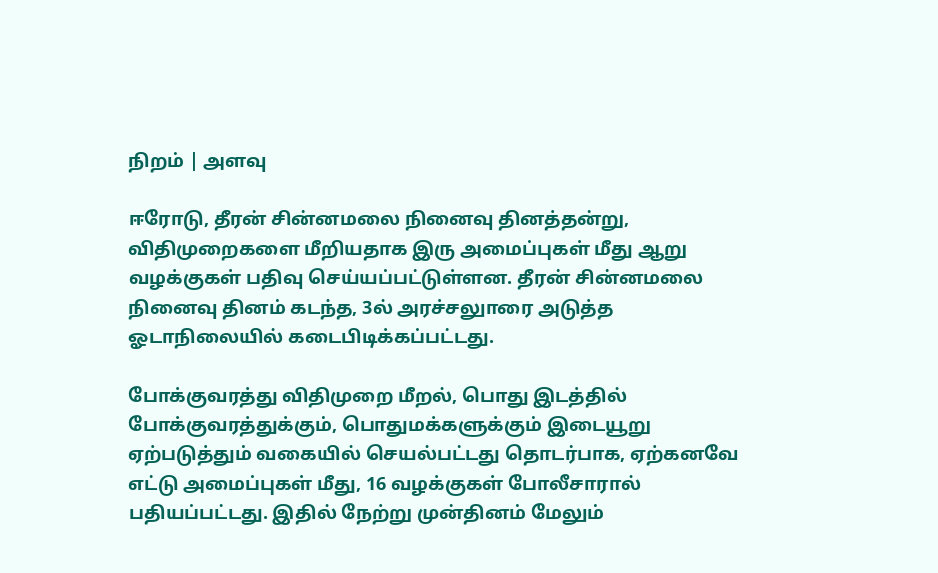நிறம் | அளவு

ஈரோடு, தீரன் சின்னமலை நினைவு தினத்தன்று, விதிமுறைகளை மீறியதாக இரு அமைப்புகள் மீது ஆறு வழக்குகள் பதிவு செய்யப்பட்டுள்ளன. தீரன் சின்னமலை நினைவு தினம் கடந்த, 3ல் அரச்சலுாரை அடுத்த ஓடாநிலையில் கடைபிடிக்கப்பட்டது.

போக்குவரத்து விதிமுறை மீறல், பொது இடத்தில் போக்குவரத்துக்கும், பொதுமக்களுக்கும் இடையூறு ஏற்படுத்தும் வகையில் செயல்பட்டது தொடர்பாக, ஏற்கனவே எட்டு அமைப்புகள் மீது, 16 வழக்குகள் போலீசாரால் பதியப்பட்டது. இதில் நேற்று முன்தினம் மேலும்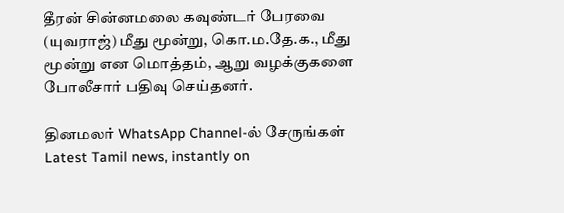தீரன் சின்னமலை கவுண்டர் பேரவை (யுவராஜ்) மீது மூன்று, கொ.ம.தே.க., மீது மூன்று என மொத்தம், ஆறு வழக்குகளை போலீசார் பதிவு செய்தனர்.

தினமலர் WhatsApp Channel-ல் சேருங்கள்
Latest Tamil news, instantly on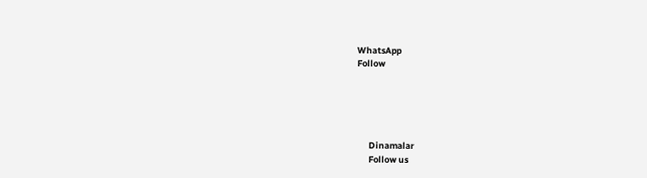WhatsApp
Follow





      Dinamalar
      Follow us